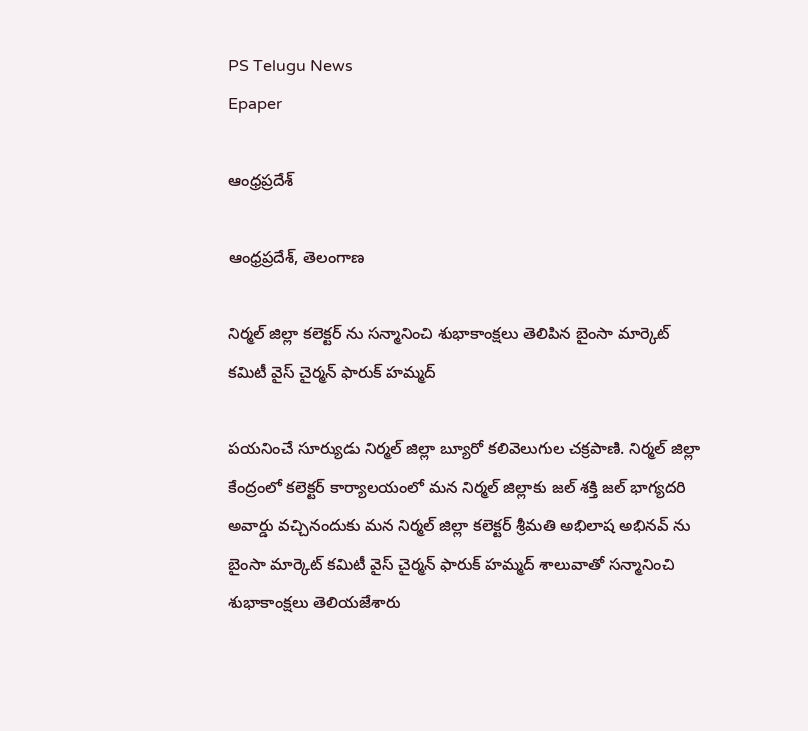PS Telugu News
Epaper

ఆంధ్రప్రదేశ్

ఆంధ్రప్రదేశ్, తెలంగాణ

నిర్మల్ జిల్లా కలెక్టర్ ను సన్మానించి శుభాకాంక్షలు తెలిపిన బైంసా మార్కెట్ కమిటీ వైస్ చైర్మన్ ఫారుక్ హమ్మద్

పయనించే సూర్యుడు నిర్మల్ జిల్లా బ్యూరో కలివెలుగుల చక్రపాణి. నిర్మల్ జిల్లా కేంద్రంలో కలెక్టర్ కార్యాలయంలో మన నిర్మల్ జిల్లాకు జల్ శక్తి జల్ భాగ్యదరి అవార్డు వచ్చినందుకు మన నిర్మల్ జిల్లా కలెక్టర్ శ్రీమతి అభిలాష అభినవ్ ను బైంసా మార్కెట్ కమిటీ వైస్ చైర్మన్ ఫారుక్ హమ్మద్ శాలువాతో సన్మానించి శుభాకాంక్షలు తెలియజేశారు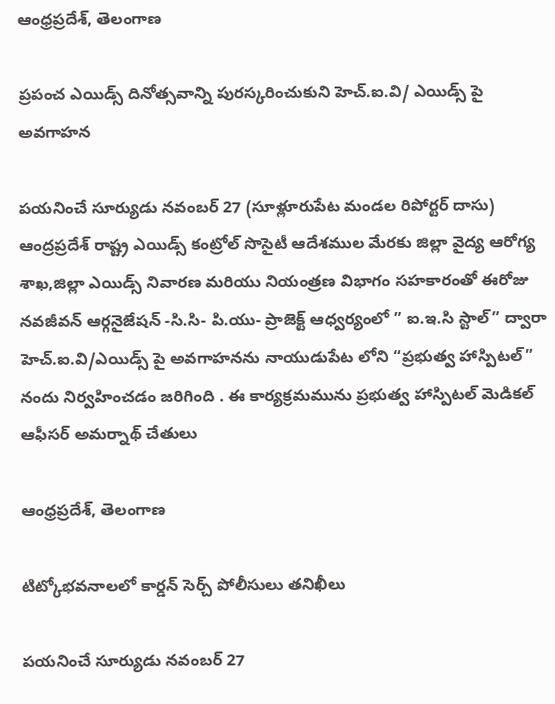ఆంధ్రప్రదేశ్, తెలంగాణ

ప్రపంచ ఎయిడ్స్ దినోత్సవాన్ని పురస్కరించుకుని హెచ్.ఐ.వి/ ఎయిడ్స్ పై అవగాహన

పయనించే సూర్యుడు నవంబర్ 27 (సూళ్లూరుపేట మండల రిపోర్టర్ దాసు) ఆంద్రప్రదేశ్ రాష్ట్ర ఎయిడ్స్ కంట్రోల్ సొసైటీ ఆదేశముల మేరకు జిల్లా వైద్య ఆరోగ్య శాఖ,జిల్లా ఎయిడ్స్ నివారణ మరియు నియంత్రణ విభాగం సహకారంతో ఈరోజు నవజీవన్ ఆర్గనైజేషన్ -సి.సి- పి.యు- ప్రాజెక్ట్ ఆధ్వర్యంలో ” ఐ.ఇ.సి స్టాల్” ద్వారా హెచ్.ఐ.వి/ఎయిడ్స్ పై అవగాహనను నాయుడుపేట లోని “ప్రభుత్వ హాస్పిటల్” నందు నిర్వహించడం జరిగింది . ఈ కార్యక్రమమును ప్రభుత్వ హాస్పిటల్ మెడికల్ ఆఫీసర్ అమర్నాథ్ చేతులు

ఆంధ్రప్రదేశ్, తెలంగాణ

టిట్కోభవనాలలో కార్డన్ సెర్చ్ పోలీసులు తనిఖీలు

పయనించే సూర్యుడు నవంబర్ 27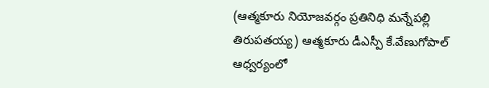(ఆత్మకూరు నియోజవర్గం ప్రతినిధి మన్నేపల్లి తిరుపతయ్య) ఆత్మకూరు డీఎస్పీ కే.వేణుగోపాల్ ఆధ్వర్యంలో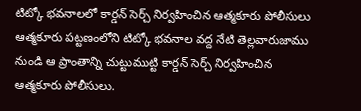టిట్కో భవనాలలో కార్డన్ సెర్చ్ నిర్వహించిన ఆత్మకూరు పోలీసులు ఆత్మకూరు పట్టణంలోని టిట్కో భవనాల వద్ద నేటి తెల్లవారుజాము నుండి ఆ ప్రాంతాన్ని చుట్టుముట్టి కార్డన్ సెర్చ్ నిర్వహించిన ఆత్మకూరు పోలీసులు.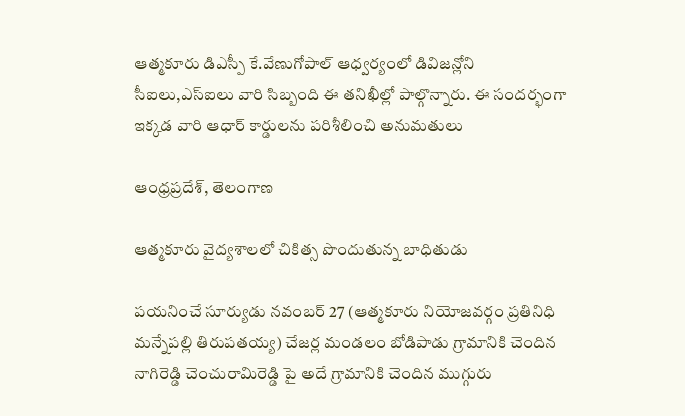ఆత్మకూరు డిఎస్పీ కే.వేణుగోపాల్ ఆధ్వర్యంలో డివిజన్లోని సీఐలు,ఎస్ఐలు వారి సిబ్బంది ఈ తనిఖీల్లో పాల్గొన్నారు. ఈ సందర్భంగా ఇక్కడ వారి ఆధార్ కార్డులను పరిశీలించి అనుమతులు

ఆంధ్రప్రదేశ్, తెలంగాణ

ఆత్మకూరు వైద్యశాలలో చికిత్స పొందుతున్న బాధితుడు

పయనించే సూర్యుడు నవంబర్ 27 (ఆత్మకూరు నియోజవర్గం ప్రతినిధి మన్నేపల్లి తిరుపతయ్య) చేజర్ల మండలం బోడిపాడు గ్రామానికి చెందిన నాగిరెడ్డి చెంచురామిరెడ్డి పై అదే గ్రామానికి చెందిన ముగ్గురు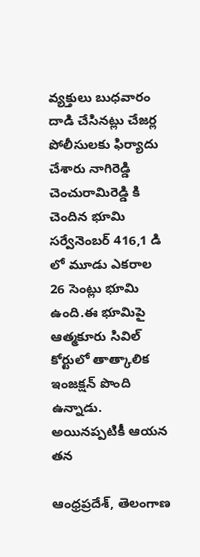వ్యక్తులు బుధవారం దాడి చేసినట్లు చేజర్ల పోలీసులకు ఫిర్యాదు చేశారు నాగిరెడ్డి చెంచురామిరెడ్డి కి చెందిన భూమి సర్వేనెంబర్ 416,1 డి లో మూడు ఎకరాల 26 సెంట్లు భూమి ఉంది.ఈ భూమిపై ఆత్మకూరు సివిల్ కోర్టులో తాత్కాలిక ఇంజక్షన్ పొంది ఉన్నాడు. అయినప్పటికీ ఆయన తన

ఆంధ్రప్రదేశ్, తెలంగాణ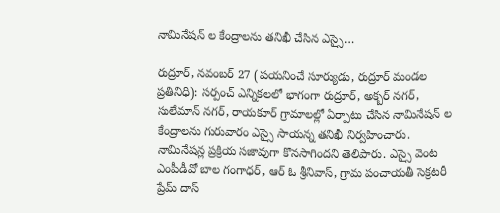నామినేషన్ ల కేంద్రాలను తనిఖీ చేసిన ఎస్సై…

రుద్రూర్, నవంబర్ 27 (పయనించే సూర్యుడు, రుద్రూర్ మండల ప్రతినిధి): సర్పంచ్ ఎన్నికలలో భాగంగా రుద్రూర్, అక్బర్ నగర్, సులేమాన్ నగర్, రాయకూర్ గ్రామాలల్లో ఏర్పాటు చేసిన నామినేషన్ ల కేంద్రాలను గురువారం ఎస్సై సాయన్న తనిఖీ నిర్వహించారు. నామినేషన్ల ప్రక్రియ సజావుగా కొనసాగిందని తెలిపారు. ఎస్సై వెంట ఎంపీడీవో బాల గంగాధర్, ఆర్ ఓ శ్రీనివాస్, గ్రామ పంచాయతీ సెక్రటరీ ప్రేమ్ దాస్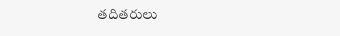తదితరులు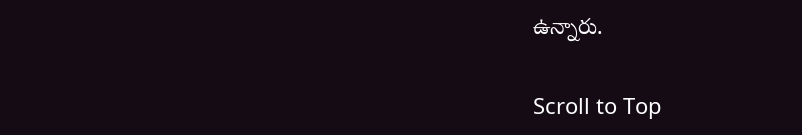ఉన్నారు.

Scroll to Top